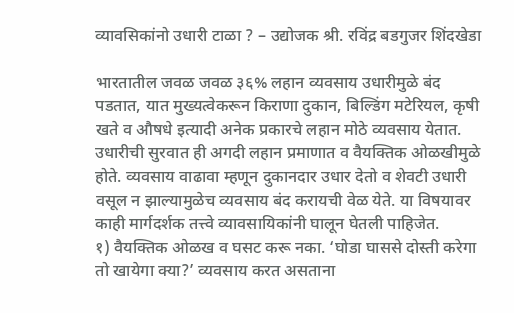व्यावसिकांनो उधारी टाळा ? – उद्योजक श्री. रविंद्र बडगुजर शिंदखेडा

भारतातील जवळ जवळ ३६% लहान व्यवसाय उधारीमुळे बंद पडतात, यात मुख्यत्वेकरून किराणा दुकान, बिल्डिंग मटेरियल, कृषी खते व औषधे इत्यादी अनेक प्रकारचे लहान मोठे व्यवसाय येतात. उधारीची सुरवात ही अगदी लहान प्रमाणात व वैयक्तिक ओळखीमुळे होते. व्यवसाय वाढावा म्हणून दुकानदार उधार देतो व शेवटी उधारी वसूल न झाल्यामुळेच व्यवसाय बंद करायची वेळ येते. या विषयावर काही मार्गदर्शक तत्त्वे व्यावसायिकांनी घालून घेतली पाहिजेत.
१) वैयक्तिक ओळख व घसट करू नका. ‘घोडा घाससे दोस्ती करेगा तो खायेगा क्या?’ व्यवसाय करत असताना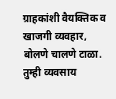ग्राहकांशी वैयक्तिक व खाजगी व्यवहार, बोलणे चालणे टाळा. तुम्ही व्यवसाय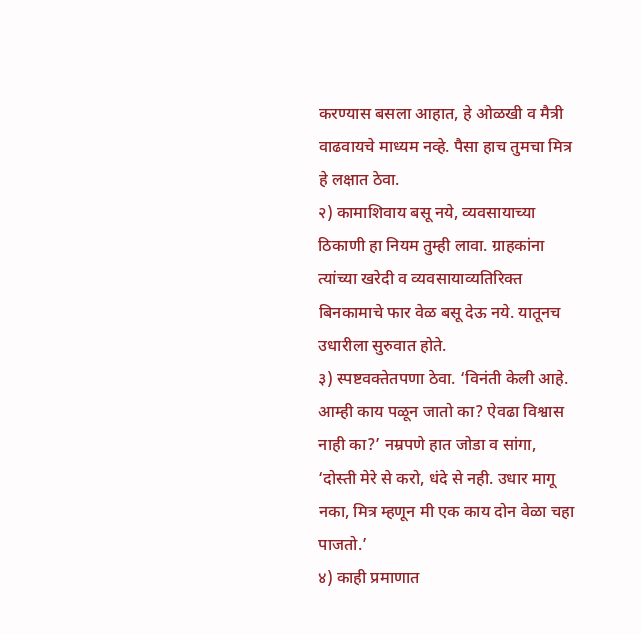करण्यास बसला आहात, हे ओळखी व मैत्री वाढवायचे माध्यम नव्हे. पैसा हाच तुमचा मित्र हे लक्षात ठेवा.
२) कामाशिवाय बसू नये, व्यवसायाच्या ठिकाणी हा नियम तुम्ही लावा. ग्राहकांना त्यांच्या खरेदी व व्यवसायाव्यतिरिक्त बिनकामाचे फार वेळ बसू देऊ नये. यातूनच उधारीला सुरुवात होते.
३) स्पष्टवक्तेतपणा ठेवा. ‘विनंती केली आहे. आम्ही काय पळून जातो का? ऐवढा विश्वास नाही का?’ नम्रपणे हात जोडा व सांगा, ‘दोस्ती मेरे से करो, धंदे से नही. उधार मागू नका, मित्र म्हणून मी एक काय दोन वेळा चहा पाजतो.’
४) काही प्रमाणात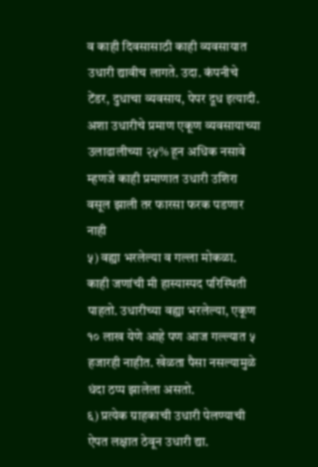व काही दिवसासाठी काही व्यवसायात उधारी द्यावीच लागते. उदा. कंपनीचे टेंडर, दुधाचा व्यवसाय, पेपर दूध इत्यादी. अशा उधारीचे प्रमाण एकूण व्यवसायाच्या उलाढालीच्या २५% हून अधिक नसावे म्हणजे काही प्रमाणात उधारी उशिरा वसूल झाली तर फारसा फरक पडणार नाही
५) वह्या भरलेल्या व गल्ला मोकळा. काही जणांची मी हास्यास्पद परिस्थिती पाहतो. उधारीच्या वह्या भरलेल्या, एकूण १० लाख येणे आहे पण आज गल्ल्यात ५ हजारही नाहीत. खेळता पैसा नसल्यामुळे धंदा ठप्प झालेला असतो.
६) प्रत्येक ग्राहकाची उधारी पेलण्याची ऐपत लक्षात ठेवून उधारी द्या.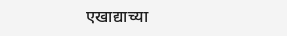एखाद्याच्या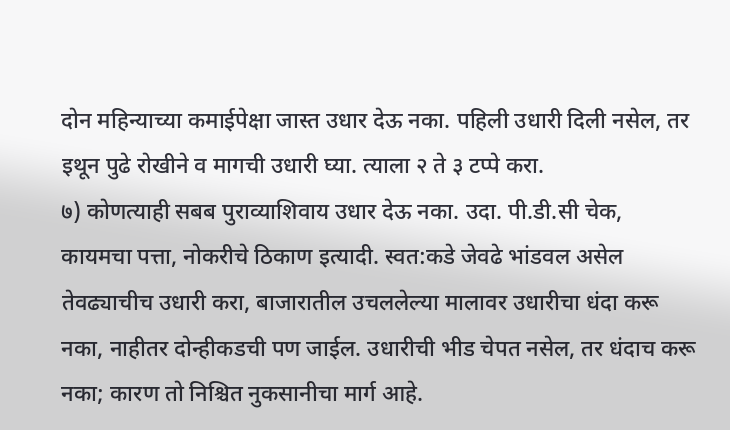दोन महिन्याच्या कमाईपेक्षा जास्त उधार देऊ नका. पहिली उधारी दिली नसेल, तर इथून पुढे रोखीने व मागची उधारी घ्या. त्याला २ ते ३ टप्पे करा.
७) कोणत्याही सबब पुराव्याशिवाय उधार देऊ नका. उदा. पी.डी.सी चेक, कायमचा पत्ता, नोकरीचे ठिकाण इत्यादी. स्वत:कडे जेवढे भांडवल असेल तेवढ्याचीच उधारी करा, बाजारातील उचललेल्या मालावर उधारीचा धंदा करू नका, नाहीतर दोन्हीकडची पण जाईल. उधारीची भीड चेपत नसेल, तर धंदाच करू नका; कारण तो निश्चित नुकसानीचा मार्ग आहे.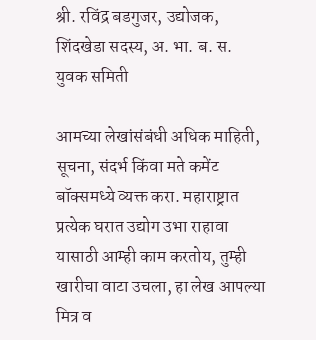श्री. रविंद्र बडगुजर, उद्योजक, शिंदखेडा सदस्य, अ. भा. ब. स. युवक समिती

आमच्या लेखांसंबंधी अधिक माहिती, सूचना, संदर्भ किंवा मते कमेंट बॉक्समध्ये व्यक्त करा. महाराष्ट्रात प्रत्येक घरात उद्योग उभा राहावा यासाठी आम्ही काम करतोय, तुम्ही खारीचा वाटा उचला, हा लेख आपल्या मित्र व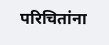परिचितांना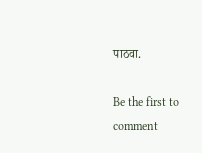पाठवा.

Be the first to comment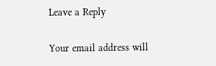Leave a Reply

Your email address will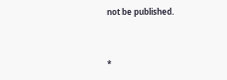not be published.


*